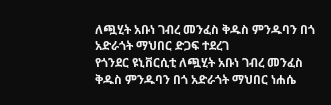ለጯሂት አቡነ ገብረ መንፈስ ቅዱስ ምንዱባን በጎ አድራጎት ማህበር ድጋፍ ተደረገ
የጎንደር ዩኒቨርሲቲ ለጯሂት አቡነ ገብረ መንፈስ ቅዱስ ምንዱባን በጎ አድራጎት ማህበር ነሐሴ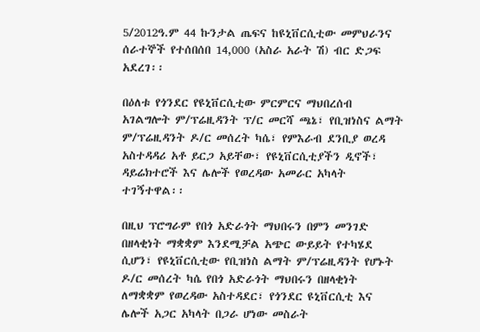5/2012ዓ.ም 44 ኩንታል ጤፍና ከዩኒቨርሲቲው መምህራንና ሰራተኞች የተሰበሰበ 14,000 (አስራ አራት ሽ) ብር ድጋፍ አደረገ፡፡

በዕለቱ የጎንደር የዩኒቨርሲቲው ምርምርና ማህበረሰብ አገልግሎት ም/ፕሬዚዳንት ፕ/ር መርሻ ጫኔ፣ የቢዝነስና ልማት ም/ፕሬዚዳንት ዶ/ር መሰረት ካሴ፣ የምእራብ ደንቢያ ወረዳ አስተዳዳሪ አቶ ይርጋ አይቸው፣ የዩኒቨርሲቲያችን ዲኖች፣ ዳይሬክተሮች እና ሌሎች የወረዳው አመራር አካላት ተገኝተዋል፡፡

በዚህ ፕሮግራም የበጎ አድራጎት ማህበሩን በምን መንገድ በዘላቂነት ማቋቋም እንደሚቻል አጭር ውይይት የተካሄደ ሲሆን፣ የዩኒቨርሲቲው የቢዝነስ ልማት ም/ፕሬዚዳንት የሆኑት ዶ/ር መሰረት ካሴ የበጎ አድራጎት ማህበሩን በዘላቂነት ለማቋቋም የወረዳው አስተዳደር፣ የጎንደር ዩኒቨርሲቲ እና ሌሎች አጋር አካላት በጋራ ሆነው መስራት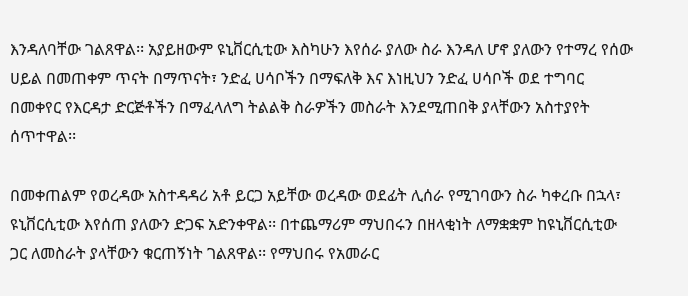እንዳለባቸው ገልጸዋል፡፡ አያይዘውም ዩኒቨርሲቲው እስካሁን እየሰራ ያለው ስራ እንዳለ ሆኖ ያለውን የተማረ የሰው ሀይል በመጠቀም ጥናት በማጥናት፣ ንድፈ ሀሳቦችን በማፍለቅ እና እነዚህን ንድፈ ሀሳቦች ወደ ተግባር በመቀየር የእርዳታ ድርጅቶችን በማፈላለግ ትልልቅ ስራዎችን መስራት እንደሚጠበቅ ያላቸውን አስተያየት ሰጥተዋል፡፡

በመቀጠልም የወረዳው አስተዳዳሪ አቶ ይርጋ አይቸው ወረዳው ወደፊት ሊሰራ የሚገባውን ስራ ካቀረቡ በኋላ፣ ዩኒቨርሲቲው እየሰጠ ያለውን ድጋፍ አድንቀዋል፡፡ በተጨማሪም ማህበሩን በዘላቂነት ለማቋቋም ከዩኒቨርሲቲው ጋር ለመስራት ያላቸውን ቁርጠኝነት ገልጸዋል፡፡ የማህበሩ የአመራር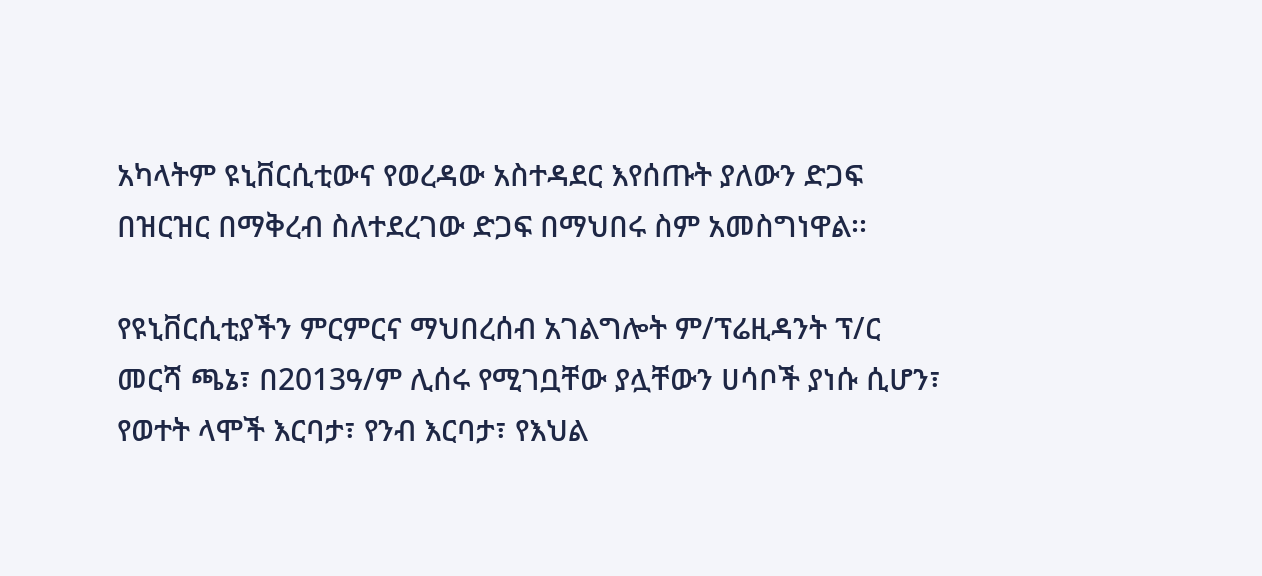አካላትም ዩኒቨርሲቲውና የወረዳው አስተዳደር እየሰጡት ያለውን ድጋፍ በዝርዝር በማቅረብ ስለተደረገው ድጋፍ በማህበሩ ስም አመስግነዋል፡፡

የዩኒቨርሲቲያችን ምርምርና ማህበረሰብ አገልግሎት ም/ፕሬዚዳንት ፕ/ር መርሻ ጫኔ፣ በ2013ዓ/ም ሊሰሩ የሚገቧቸው ያሏቸውን ሀሳቦች ያነሱ ሲሆን፣ የወተት ላሞች እርባታ፣ የንብ እርባታ፣ የእህል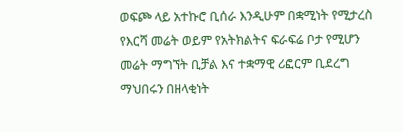ወፍጮ ላይ አተኩሮ ቢሰራ እንዲሁም በቋሚነት የሚታረስ የእርሻ መሬት ወይም የአትክልትና ፍራፍሬ ቦታ የሚሆን መሬት ማግኘት ቢቻል እና ተቋማዊ ሪፎርም ቢደረግ ማህበሩን በዘላቂነት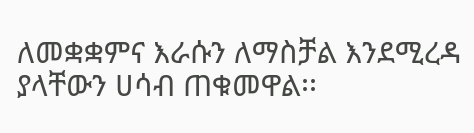ለመቋቋምና እራሱን ለማስቻል እንደሚረዳ ያላቸውን ሀሳብ ጠቁመዋል፡፡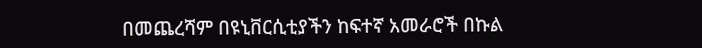በመጨረሻም በዩኒቨርሲቲያችን ከፍተኛ አመራሮች በኩል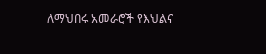ለማህበሩ አመራሮች የእህልና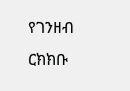የገንዘብ ርክክቡ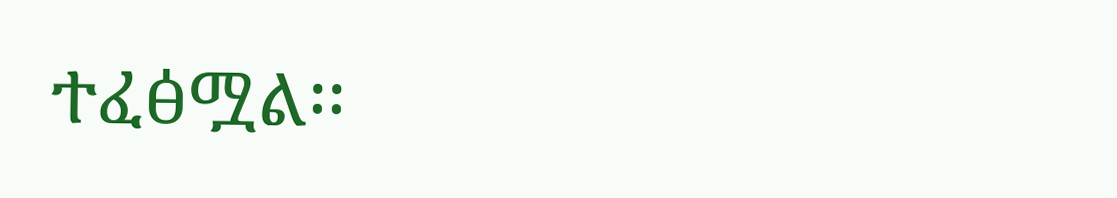ተፈፅሟል፡፡